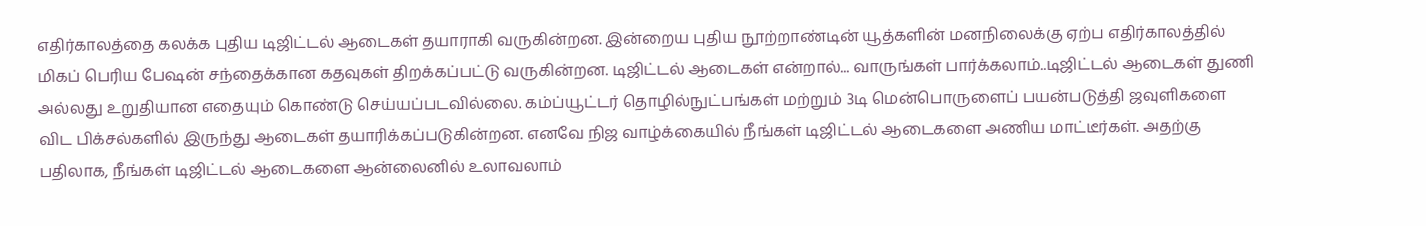எதிர்காலத்தை கலக்க புதிய டிஜிட்டல் ஆடைகள் தயாராகி வருகின்றன. இன்றைய புதிய நூற்றாண்டின் யூத்களின் மனநிலைக்கு ஏற்ப எதிர்காலத்தில் மிகப் பெரிய பேஷன் சந்தைக்கான கதவுகள் திறக்கப்பட்டு வருகின்றன. டிஜிட்டல் ஆடைகள் என்றால்... வாருங்கள் பார்க்கலாம்..டிஜிட்டல் ஆடைகள் துணி அல்லது உறுதியான எதையும் கொண்டு செய்யப்படவில்லை. கம்ப்யூட்டர் தொழில்நுட்பங்கள் மற்றும் 3டி மென்பொருளைப் பயன்படுத்தி ஜவுளிகளை விட பிக்சல்களில் இருந்து ஆடைகள் தயாரிக்கப்படுகின்றன. எனவே நிஜ வாழ்க்கையில் நீங்கள் டிஜிட்டல் ஆடைகளை அணிய மாட்டீர்கள். அதற்கு பதிலாக, நீங்கள் டிஜிட்டல் ஆடைகளை ஆன்லைனில் உலாவலாம்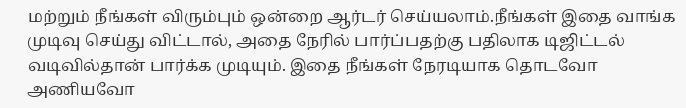மற்றும் நீங்கள் விரும்பும் ஒன்றை ஆர்டர் செய்யலாம்.நீங்கள் இதை வாங்க முடிவு செய்து விட்டால், அதை நேரில் பார்ப்பதற்கு பதிலாக டிஜிட்டல் வடிவில்தான் பார்க்க முடியும். இதை நீங்கள் நேரடியாக தொடவோ அணியவோ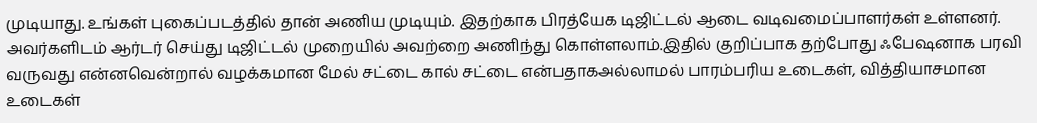முடியாது. உங்கள் புகைப்படத்தில் தான் அணிய முடியும். இதற்காக பிரத்யேக டிஜிட்டல் ஆடை வடிவமைப்பாளர்கள் உள்ளனர். அவர்களிடம் ஆர்டர் செய்து டிஜிட்டல் முறையில் அவற்றை அணிந்து கொள்ளலாம்.இதில் குறிப்பாக தற்போது ஃபேஷனாக பரவி வருவது என்னவென்றால் வழக்கமான மேல் சட்டை கால் சட்டை என்பதாகஅல்லாமல் பாரம்பரிய உடைகள், வித்தியாசமான உடைகள்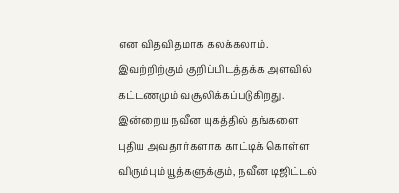என விதவிதமாக கலக்கலாம். இவற்றிற்கும் குறிப்பிடத்தக்க அளவில் கட்டணமும் வசூலிக்கப்படுகிறது. இன்றைய நவீன யுகத்தில் தங்களை புதிய அவதார்களாக காட்டிக் கொள்ள விரும்பும் யூத்களுக்கும், நவீன டிஜிட்டல்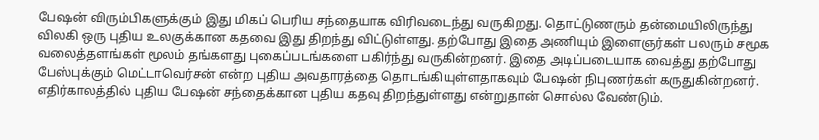பேஷன் விரும்பிகளுக்கும் இது மிகப் பெரிய சந்தையாக விரிவடைந்து வருகிறது. தொட்டுணரும் தன்மையிலிருந்து விலகி ஒரு புதிய உலகுக்கான கதவை இது திறந்து விட்டுள்ளது. தற்போது இதை அணியும் இளைஞர்கள் பலரும் சமூக வலைத்தளங்கள் மூலம் தங்களது புகைப்படங்களை பகிர்ந்து வருகின்றனர். இதை அடிப்படையாக வைத்து தற்போது பேஸ்புக்கும் மெட்டாவெர்சன் என்ற புதிய அவதாரத்தை தொடங்கியுள்ளதாகவும் பேஷன் நிபுணர்கள் கருதுகின்றனர். எதிர்காலத்தில் புதிய பேஷன் சந்தைக்கான புதிய கதவு திறந்துள்ளது என்றுதான் சொல்ல வேண்டும்.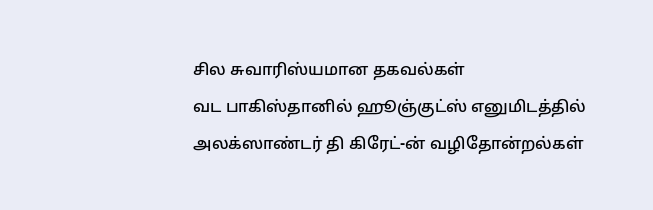சில சுவாரிஸ்யமான தகவல்கள்
வட பாகிஸ்தானில் ஹூஞ்குட்ஸ் எனுமிடத்தில் அலக்ஸாண்டர் தி கிரேட்-ன் வழிதோன்றல்கள்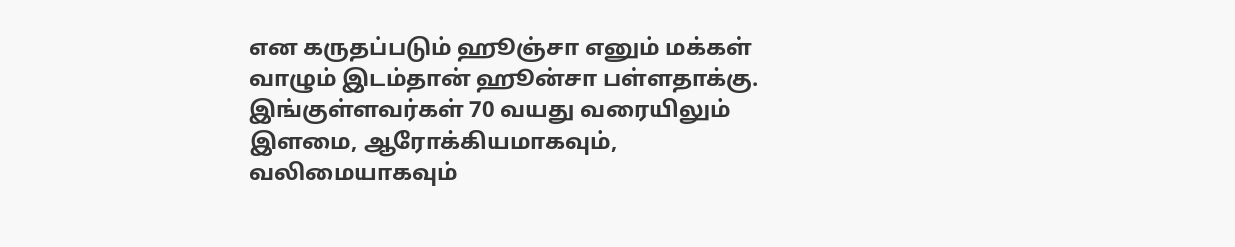என கருதப்படும் ஹூஞ்சா எனும் மக்கள் வாழும் இடம்தான் ஹூன்சா பள்ளதாக்கு. இங்குள்ளவர்கள் 70 வயது வரையிலும் இளமை, ஆரோக்கியமாகவும், வலிமையாகவும்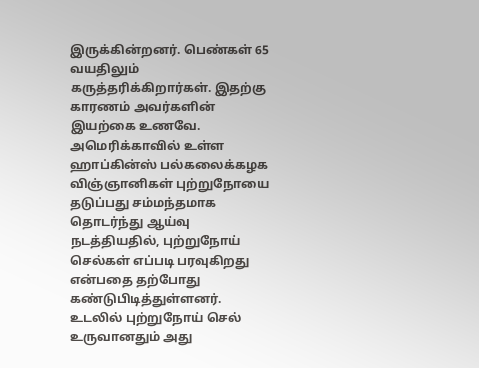இருக்கின்றனர். பெண்கள் 65 வயதிலும் கருத்தரிக்கிறார்கள். இதற்கு காரணம் அவர்களின் இயற்கை உணவே.
அமெரிக்காவில் உள்ள ஹாப்கின்ஸ் பல்கலைக்கழக விஞ்ஞானிகள் புற்றுநோயை தடுப்பது சம்மந்தமாக தொடர்ந்து ஆய்வு நடத்தியதில், புற்றுநோய் செல்கள் எப்படி பரவுகிறது என்பதை தற்போது கண்டுபிடித்துள்ளனர். உடலில் புற்றுநோய் செல் உருவானதும் அது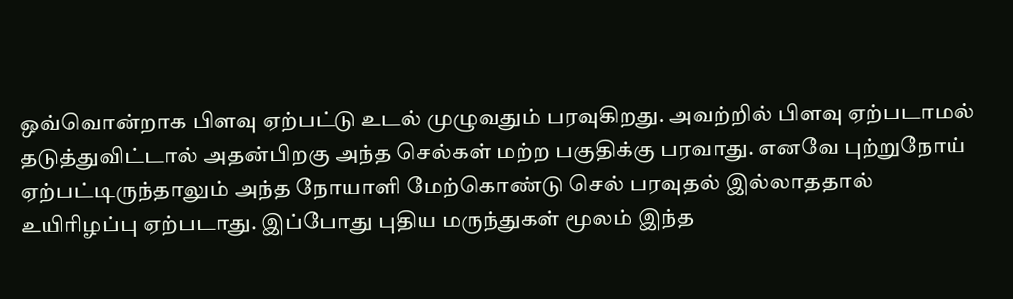ஒவ்வொன்றாக பிளவு ஏற்பட்டு உடல் முழுவதும் பரவுகிறது. அவற்றில் பிளவு ஏற்படாமல் தடுத்துவிட்டால் அதன்பிறகு அந்த செல்கள் மற்ற பகுதிக்கு பரவாது. எனவே புற்றுநோய் ஏற்பட்டிருந்தாலும் அந்த நோயாளி மேற்கொண்டு செல் பரவுதல் இல்லாததால் உயிரிழப்பு ஏற்படாது. இப்போது புதிய மருந்துகள் மூலம் இந்த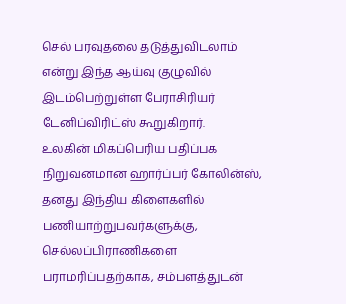செல் பரவுதலை தடுத்துவிடலாம் என்று இந்த ஆய்வு குழுவில் இடம்பெற்றுள்ள பேராசிரியர் டேனிப்விரிட்ஸ் கூறுகிறார்.
உலகின் மிகப்பெரிய பதிப்பக நிறுவனமான ஹார்ப்பர் கோலின்ஸ், தனது இந்திய கிளைகளில் பணியாற்றுபவர்களுக்கு, செல்லப்பிராணிகளை பராமரிப்பதற்காக, சம்பளத்துடன்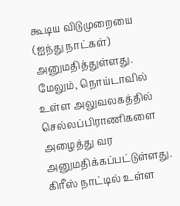கூடிய விடுமுறையை (ஐந்து நாட்கள்) அனுமதித்துள்ளது. மேலும், நொய்டாவில் உள்ள அலுவலகத்தில் செல்லப்பிராணிகளை அழைத்து வர அனுமதிக்கப்பட்டுள்ளது.
கிரீஸ் நாட்டில் உள்ள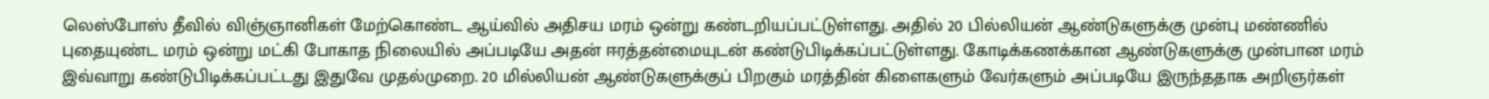லெஸ்போஸ் தீவில் விஞ்ஞானிகள் மேற்கொண்ட ஆய்வில் அதிசய மரம் ஒன்று கண்டறியப்பட்டுள்ளது. அதில் 20 பில்லியன் ஆண்டுகளுக்கு முன்பு மண்ணில் புதையுண்ட மரம் ஒன்று மட்கி போகாத நிலையில் அப்படியே அதன் ஈரத்தன்மையுடன் கண்டுபிடிக்கப்பட்டுள்ளது. கோடிக்கணக்கான ஆண்டுகளுக்கு முன்பான மரம் இவ்வாறு கண்டுபிடிக்கப்பட்டது இதுவே முதல்முறை. 20 மில்லியன் ஆண்டுகளுக்குப் பிறகும் மரத்தின் கிளைகளும் வேர்களும் அப்படியே இருந்ததாக அறிஞர்கள்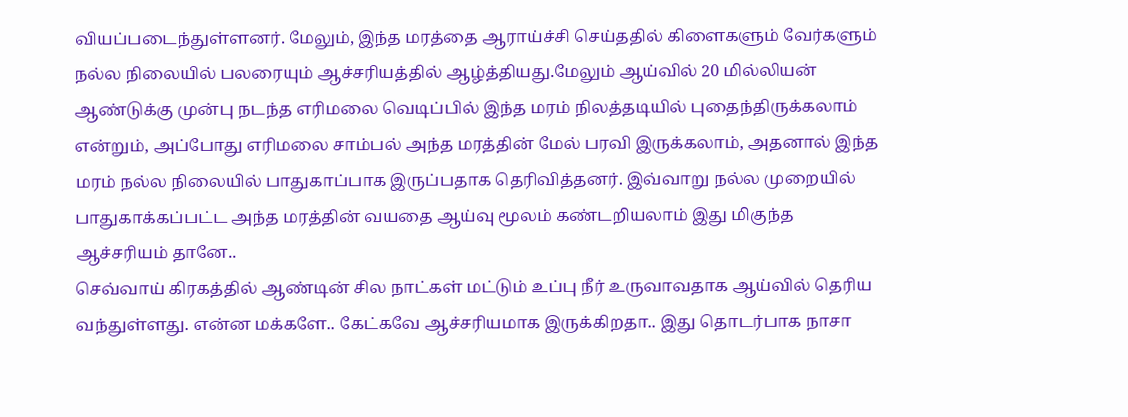வியப்படைந்துள்ளனர். மேலும், இந்த மரத்தை ஆராய்ச்சி செய்ததில் கிளைகளும் வேர்களும் நல்ல நிலையில் பலரையும் ஆச்சரியத்தில் ஆழ்த்தியது.மேலும் ஆய்வில் 20 மில்லியன் ஆண்டுக்கு முன்பு நடந்த எரிமலை வெடிப்பில் இந்த மரம் நிலத்தடியில் புதைந்திருக்கலாம் என்றும், அப்போது எரிமலை சாம்பல் அந்த மரத்தின் மேல் பரவி இருக்கலாம், அதனால் இந்த மரம் நல்ல நிலையில் பாதுகாப்பாக இருப்பதாக தெரிவித்தனர். இவ்வாறு நல்ல முறையில் பாதுகாக்கப்பட்ட அந்த மரத்தின் வயதை ஆய்வு மூலம் கண்டறியலாம் இது மிகுந்த ஆச்சரியம் தானே..
செவ்வாய் கிரகத்தில் ஆண்டின் சில நாட்கள் மட்டும் உப்பு நீர் உருவாவதாக ஆய்வில் தெரிய வந்துள்ளது. என்ன மக்களே.. கேட்கவே ஆச்சரியமாக இருக்கிறதா.. இது தொடர்பாக நாசா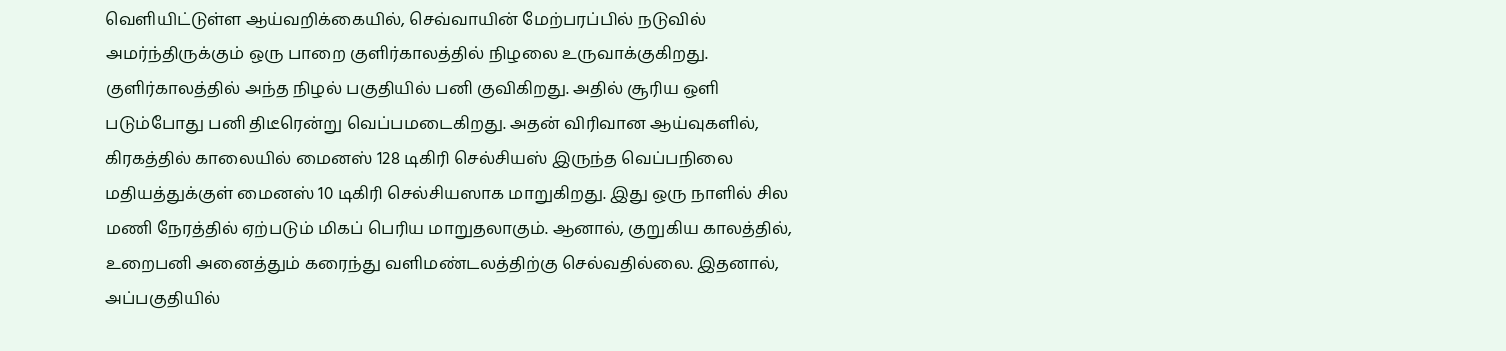வெளியிட்டுள்ள ஆய்வறிக்கையில், செவ்வாயின் மேற்பரப்பில் நடுவில் அமர்ந்திருக்கும் ஒரு பாறை குளிர்காலத்தில் நிழலை உருவாக்குகிறது. குளிர்காலத்தில் அந்த நிழல் பகுதியில் பனி குவிகிறது. அதில் சூரிய ஒளி படும்போது பனி திடீரென்று வெப்பமடைகிறது. அதன் விரிவான ஆய்வுகளில், கிரகத்தில் காலையில் மைனஸ் 128 டிகிரி செல்சியஸ் இருந்த வெப்பநிலை மதியத்துக்குள் மைனஸ் 10 டிகிரி செல்சியஸாக மாறுகிறது. இது ஒரு நாளில் சில மணி நேரத்தில் ஏற்படும் மிகப் பெரிய மாறுதலாகும். ஆனால், குறுகிய காலத்தில், உறைபனி அனைத்தும் கரைந்து வளிமண்டலத்திற்கு செல்வதில்லை. இதனால், அப்பகுதியில்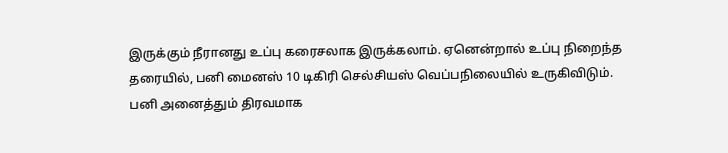இருக்கும் நீரானது உப்பு கரைசலாக இருக்கலாம். ஏனென்றால் உப்பு நிறைந்த தரையில், பனி மைனஸ் 10 டிகிரி செல்சியஸ் வெப்பநிலையில் உருகிவிடும். பனி அனைத்தும் திரவமாக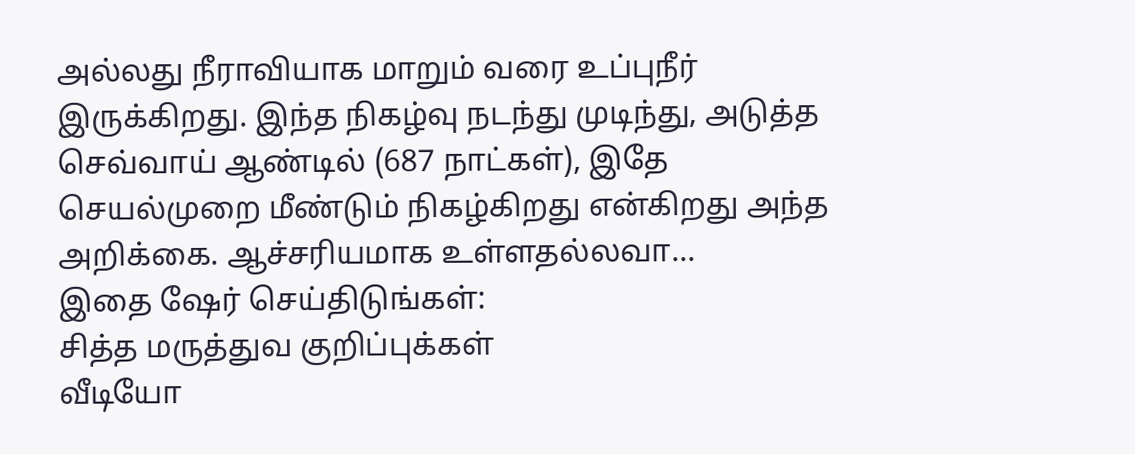அல்லது நீராவியாக மாறும் வரை உப்புநீர் இருக்கிறது. இந்த நிகழ்வு நடந்து முடிந்து, அடுத்த செவ்வாய் ஆண்டில் (687 நாட்கள்), இதே செயல்முறை மீண்டும் நிகழ்கிறது என்கிறது அந்த அறிக்கை. ஆச்சரியமாக உள்ளதல்லவா...
இதை ஷேர் செய்திடுங்கள்:
சித்த மருத்துவ குறிப்புக்கள்
வீடியோ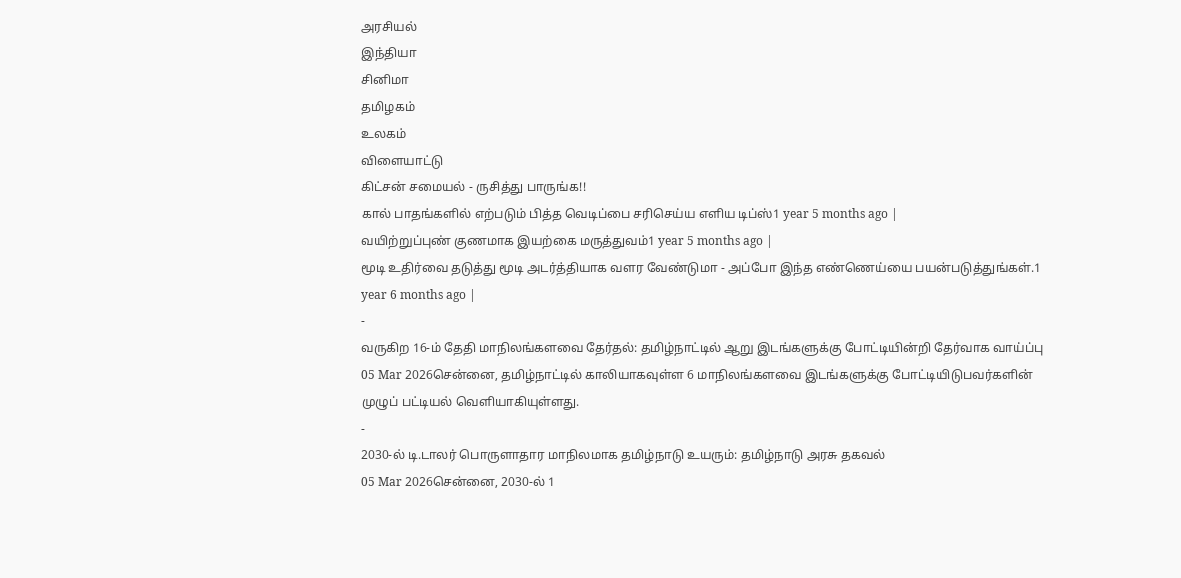அரசியல்
இந்தியா
சினிமா
தமிழகம்
உலகம்
விளையாட்டு
கிட்சன் சமையல் - ருசித்து பாருங்க!!
கால் பாதங்களில் எற்படும் பித்த வெடிப்பை சரிசெய்ய எளிய டிப்ஸ்1 year 5 months ago |
வயிற்றுப்புண் குணமாக இயற்கை மருத்துவம்1 year 5 months ago |
மூடி உதிர்வை தடுத்து மூடி அடர்த்தியாக வளர வேண்டுமா - அப்போ இந்த எண்ணெய்யை பயன்படுத்துங்கள்.1 year 6 months ago |
-
வருகிற 16-ம் தேதி மாநிலங்களவை தேர்தல்: தமிழ்நாட்டில் ஆறு இடங்களுக்கு போட்டியின்றி தேர்வாக வாய்ப்பு
05 Mar 2026சென்னை, தமிழ்நாட்டில் காலியாகவுள்ள 6 மாநிலங்களவை இடங்களுக்கு போட்டியிடுபவர்களின் முழுப் பட்டியல் வெளியாகியுள்ளது.
-
2030-ல் டி.டாலர் பொருளாதார மாநிலமாக தமிழ்நாடு உயரும்: தமிழ்நாடு அரசு தகவல்
05 Mar 2026சென்னை, 2030-ல் 1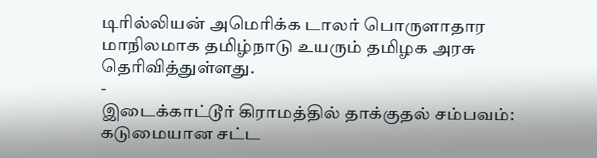டிரில்லியன் அமெரிக்க டாலர் பொருளாதார மாநிலமாக தமிழ்நாடு உயரும் தமிழக அரசு தெரிவித்துள்ளது.
-
இடைக்காட்டூர் கிராமத்தில் தாக்குதல் சம்பவம்: கடுமையான சட்ட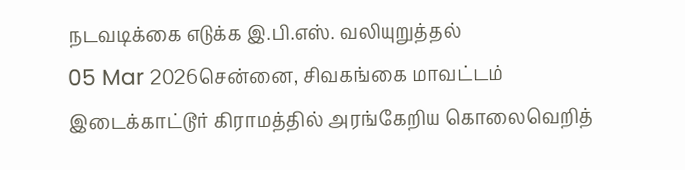நடவடிக்கை எடுக்க இ.பி.எஸ். வலியுறுத்தல்
05 Mar 2026சென்னை, சிவகங்கை மாவட்டம் இடைக்காட்டூர் கிராமத்தில் அரங்கேறிய கொலைவெறித்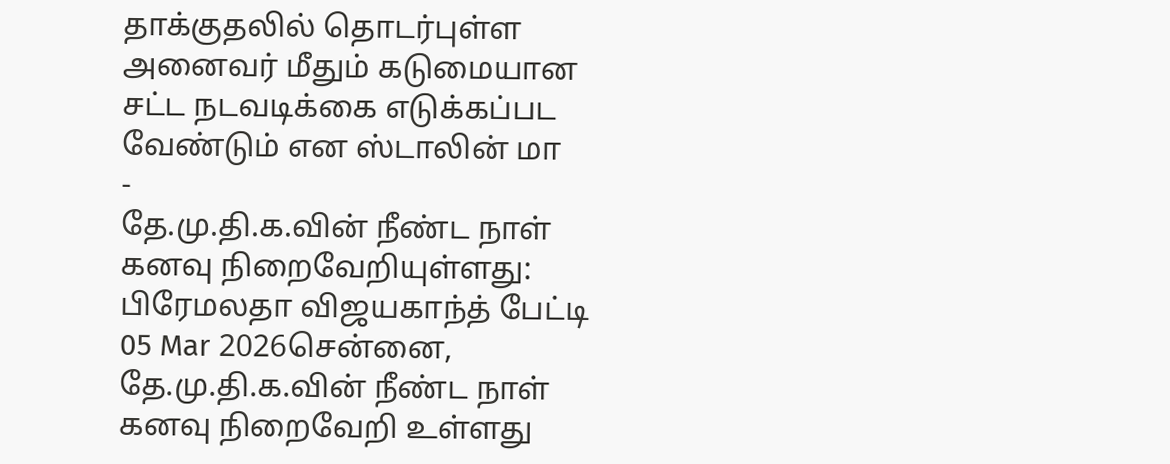தாக்குதலில் தொடர்புள்ள அனைவர் மீதும் கடுமையான சட்ட நடவடிக்கை எடுக்கப்பட வேண்டும் என ஸ்டாலின் மா
-
தே.மு.தி.க.வின் நீண்ட நாள் கனவு நிறைவேறியுள்ளது: பிரேமலதா விஜயகாந்த் பேட்டி
05 Mar 2026சென்னை, தே.மு.தி.க.வின் நீண்ட நாள் கனவு நிறைவேறி உள்ளது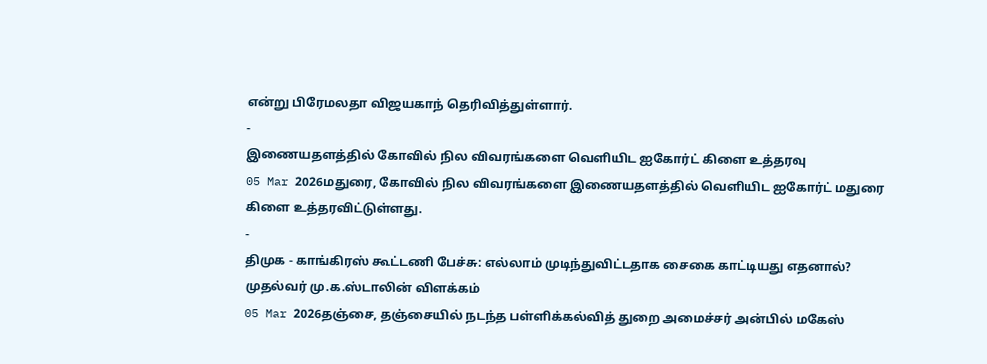என்று பிரேமலதா விஜயகாந் தெரிவித்துள்ளார்.
-
இணையதளத்தில் கோவில் நில விவரங்களை வெளியிட ஐகோர்ட் கிளை உத்தரவு
05 Mar 2026மதுரை, கோவில் நில விவரங்களை இணையதளத்தில் வெளியிட ஐகோர்ட் மதுரை கிளை உத்தரவிட்டுள்ளது.
-
திமுக - காங்கிரஸ் கூட்டணி பேச்சு: எல்லாம் முடிந்துவிட்டதாக சைகை காட்டியது எதனால்? முதல்வர் மு.க.ஸ்டாலின் விளக்கம்
05 Mar 2026தஞ்சை, தஞ்சையில் நடந்த பள்ளிக்கல்வித் துறை அமைச்சர் அன்பில் மகேஸ்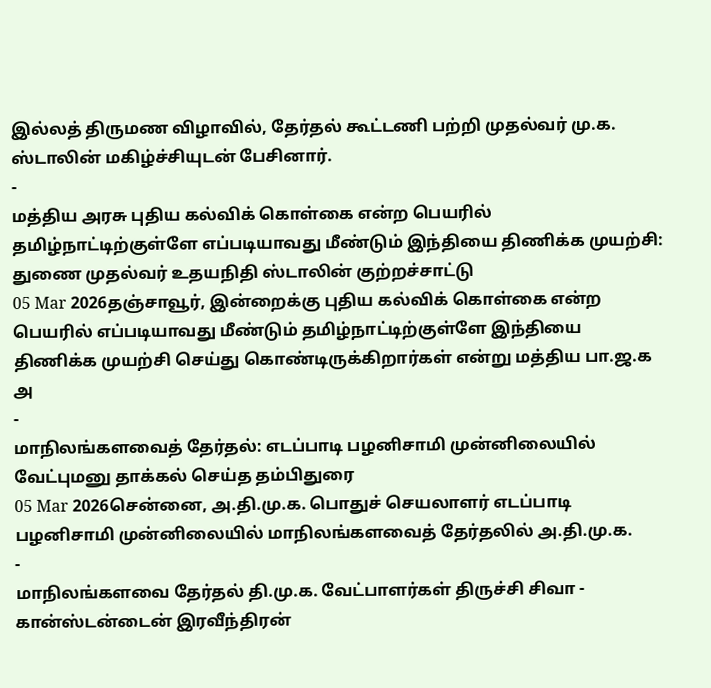இல்லத் திருமண விழாவில், தேர்தல் கூட்டணி பற்றி முதல்வர் மு.க. ஸ்டாலின் மகிழ்ச்சியுடன் பேசினார்.
-
மத்திய அரசு புதிய கல்விக் கொள்கை என்ற பெயரில் தமிழ்நாட்டிற்குள்ளே எப்படியாவது மீண்டும் இந்தியை திணிக்க முயற்சி: துணை முதல்வர் உதயநிதி ஸ்டாலின் குற்றச்சாட்டு
05 Mar 2026தஞ்சாவூர், இன்றைக்கு புதிய கல்விக் கொள்கை என்ற பெயரில் எப்படியாவது மீண்டும் தமிழ்நாட்டிற்குள்ளே இந்தியை திணிக்க முயற்சி செய்து கொண்டிருக்கிறார்கள் என்று மத்திய பா.ஜ.க அ
-
மாநிலங்களவைத் தேர்தல்: எடப்பாடி பழனிசாமி முன்னிலையில் வேட்புமனு தாக்கல் செய்த தம்பிதுரை
05 Mar 2026சென்னை, அ.தி.மு.க. பொதுச் செயலாளர் எடப்பாடி பழனிசாமி முன்னிலையில் மாநிலங்களவைத் தேர்தலில் அ.தி.மு.க.
-
மாநிலங்களவை தேர்தல் தி.மு.க. வேட்பாளர்கள் திருச்சி சிவா - கான்ஸ்டன்டைன் இரவீந்திரன்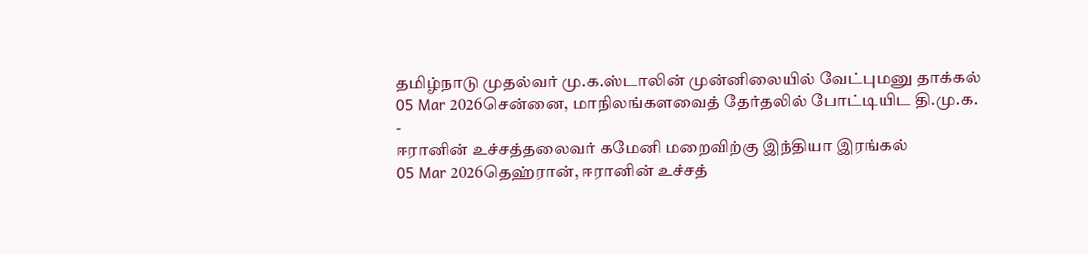தமிழ்நாடு முதல்வர் மு.க.ஸ்டாலின் முன்னிலையில் வேட்புமனு தாக்கல்
05 Mar 2026சென்னை, மாநிலங்களவைத் தேர்தலில் போட்டியிட தி.மு.க.
-
ஈரானின் உச்சத்தலைவர் கமேனி மறைவிற்கு இந்தியா இரங்கல்
05 Mar 2026தெஹ்ரான், ஈரானின் உச்சத்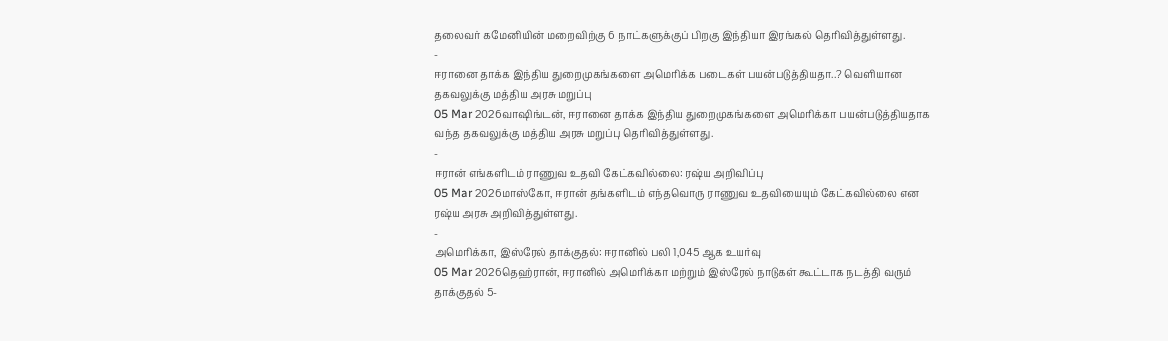தலைவர் கமேனியின் மறைவிற்கு 6 நாட்களுக்குப் பிறகு இந்தியா இரங்கல் தெரிவித்துள்ளது.
-
ஈரானை தாக்க இந்திய துறைமுகங்களை அமெரிக்க படைகள் பயன்படுத்தியதா..? வெளியான தகவலுக்கு மத்திய அரசு மறுப்பு
05 Mar 2026வாஷிங்டன், ஈரானை தாக்க இந்திய துறைமுகங்களை அமெரிக்கா பயன்படுத்தியதாக வந்த தகவலுக்கு மத்திய அரசு மறுப்பு தெரிவித்துள்ளது.
-
ஈரான் எங்களிடம் ராணுவ உதவி கேட்கவில்லை: ரஷ்ய அறிவிப்பு
05 Mar 2026மாஸ்கோ, ஈரான் தங்களிடம் எந்தவொரு ராணுவ உதவியையும் கேட்கவில்லை என ரஷ்ய அரசு அறிவித்துள்ளது.
-
அமெரிக்கா, இஸ்ரேல் தாக்குதல்: ஈரானில் பலி 1,045 ஆக உயர்வு
05 Mar 2026தெஹ்ரான், ஈரானில் அமெரிக்கா மற்றும் இஸ்ரேல் நாடுகள் கூட்டாக நடத்தி வரும் தாக்குதல் 5-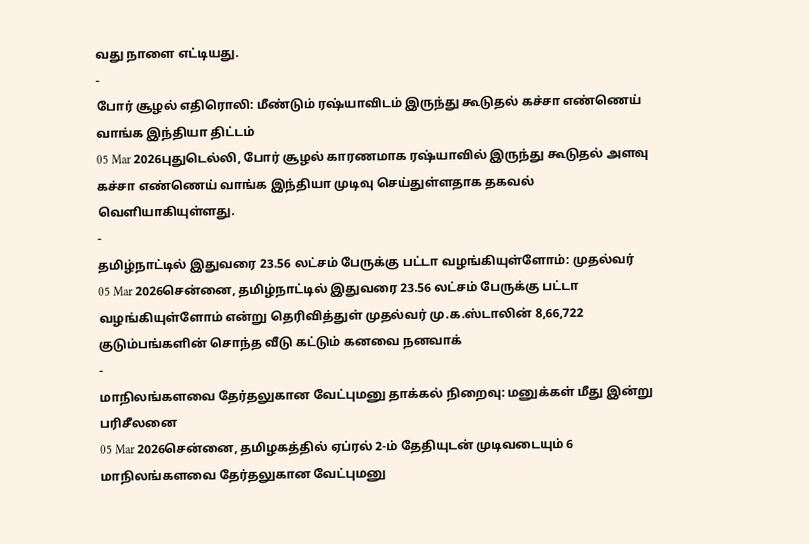வது நாளை எட்டியது.
-
போர் சூழல் எதிரொலி: மீண்டும் ரஷ்யாவிடம் இருந்து கூடுதல் கச்சா எண்ணெய் வாங்க இந்தியா திட்டம்
05 Mar 2026புதுடெல்லி, போர் சூழல் காரணமாக ரஷ்யாவில் இருந்து கூடுதல் அளவு கச்சா எண்ணெய் வாங்க இந்தியா முடிவு செய்துள்ளதாக தகவல் வெளியாகியுள்ளது.
-
தமிழ்நாட்டில் இதுவரை 23.56 லட்சம் பேருக்கு பட்டா வழங்கியுள்ளோம்: முதல்வர்
05 Mar 2026சென்னை, தமிழ்நாட்டில் இதுவரை 23.56 லட்சம் பேருக்கு பட்டா வழங்கியுள்ளோம் என்று தெரிவித்துள் முதல்வர் மு.க.ஸ்டாலின் 8,66,722 குடும்பங்களின் சொந்த வீடு கட்டும் கனவை நனவாக்
-
மாநிலங்களவை தேர்தலுகான வேட்புமனு தாக்கல் நிறைவு: மனுக்கள் மீது இன்று பரிசீலனை
05 Mar 2026சென்னை, தமிழகத்தில் ஏப்ரல் 2-ம் தேதியுடன் முடிவடையும் 6 மாநிலங்களவை தேர்தலுகான வேட்புமனு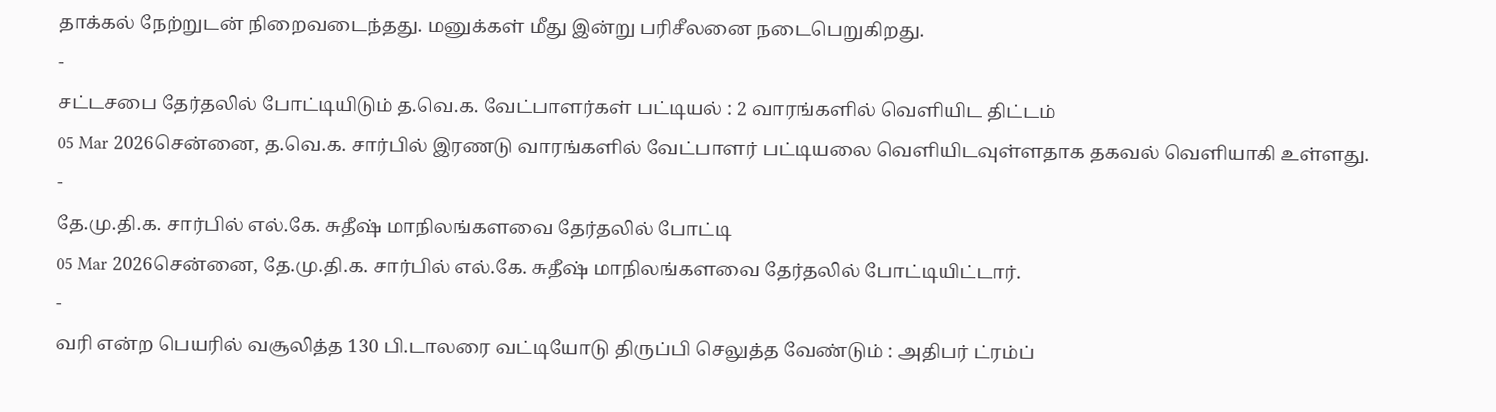தாக்கல் நேற்றுடன் நிறைவடைந்தது. மனுக்கள் மீது இன்று பரிசீலனை நடைபெறுகிறது.
-
சட்டசபை தேர்தலில் போட்டியிடும் த.வெ.க. வேட்பாளர்கள் பட்டியல் : 2 வாரங்களில் வெளியிட திட்டம்
05 Mar 2026சென்னை, த.வெ.க. சார்பில் இரணடு வாரங்களில் வேட்பாளர் பட்டியலை வெளியிடவுள்ளதாக தகவல் வெளியாகி உள்ளது.
-
தே.மு.தி.க. சார்பில் எல்.கே. சுதீஷ் மாநிலங்களவை தேர்தலில் போட்டி
05 Mar 2026சென்னை, தே.மு.தி.க. சார்பில் எல்.கே. சுதீஷ் மாநிலங்களவை தேர்தலில் போட்டியிட்டார்.
-
வரி என்ற பெயரில் வசூலித்த 130 பி.டாலரை வட்டியோடு திருப்பி செலுத்த வேண்டும் : அதிபர் ட்ரம்ப்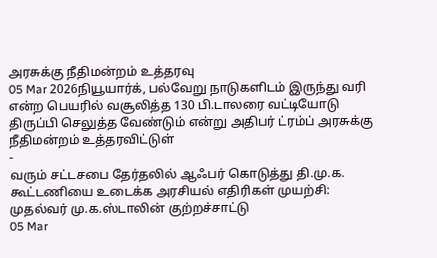அரசுக்கு நீதிமன்றம் உத்தரவு
05 Mar 2026நியூயார்க், பல்வேறு நாடுகளிடம் இருந்து வரி என்ற பெயரில் வசூலித்த 130 பி.டாலரை வட்டியோடு திருப்பி செலுத்த வேண்டும் என்று அதிபர் ட்ரம்ப் அரசுக்கு நீதிமன்றம் உத்தரவிட்டுள்
-
வரும் சட்டசபை தேர்தலில் ஆஃபர் கொடுத்து தி.மு.க. கூட்டணியை உடைக்க அரசியல் எதிரிகள் முயற்சி: முதல்வர் மு.க.ஸ்டாலின் குற்றச்சாட்டு
05 Mar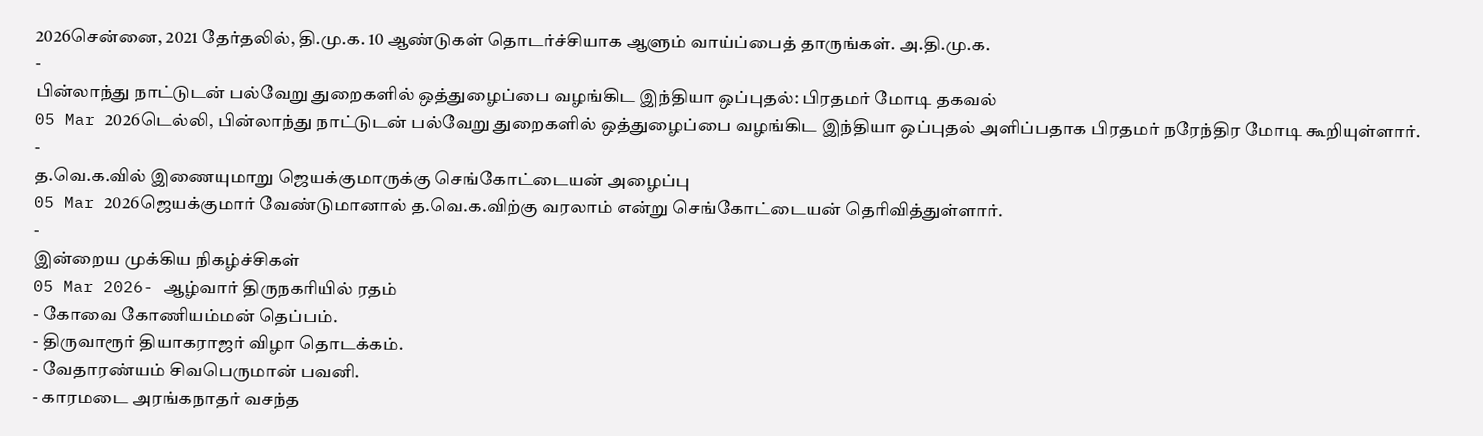2026சென்னை, 2021 தேர்தலில், தி.மு.க. 10 ஆண்டுகள் தொடர்ச்சியாக ஆளும் வாய்ப்பைத் தாருங்கள். அ.தி.மு.க.
-
பின்லாந்து நாட்டுடன் பல்வேறு துறைகளில் ஒத்துழைப்பை வழங்கிட இந்தியா ஒப்புதல்: பிரதமர் மோடி தகவல்
05 Mar 2026டெல்லி, பின்லாந்து நாட்டுடன் பல்வேறு துறைகளில் ஒத்துழைப்பை வழங்கிட இந்தியா ஒப்புதல் அளிப்பதாக பிரதமர் நரேந்திர மோடி கூறியுள்ளார்.
-
த.வெ.க.வில் இணையுமாறு ஜெயக்குமாருக்கு செங்கோட்டையன் அழைப்பு
05 Mar 2026ஜெயக்குமார் வேண்டுமானால் த.வெ.க.விற்கு வரலாம் என்று செங்கோட்டையன் தெரிவித்துள்ளார்.
-
இன்றைய முக்கிய நிகழ்ச்சிகள்
05 Mar 2026- ஆழ்வார் திருநகரியில் ரதம்
- கோவை கோணியம்மன் தெப்பம்.
- திருவாரூர் தியாகராஜர் விழா தொடக்கம்.
- வேதாரண்யம் சிவபெருமான் பவனி.
- காரமடை அரங்கநாதர் வசந்த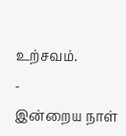உற்சவம்.
-
இன்றைய நாள்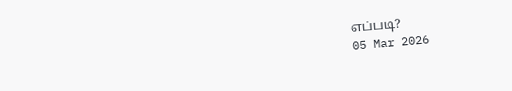எப்படி?
05 Mar 2026